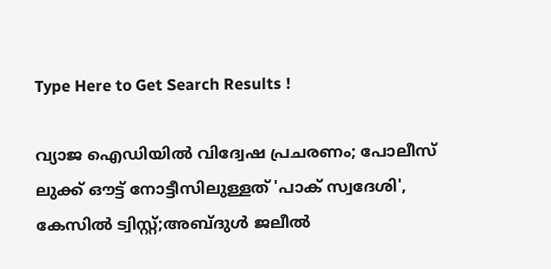Type Here to Get Search Results !

വ്യാജ ഐഡിയില്‍ വിദ്വേഷ പ്രചരണം; പോലീസ് ലുക്ക് ഔട്ട് നോട്ടീസിലുള്ളത് 'പാക് സ്വദേശി', കേസില്‍ ട്വിസ്റ്റ്;അബ്ദുള്‍ ജലീല്‍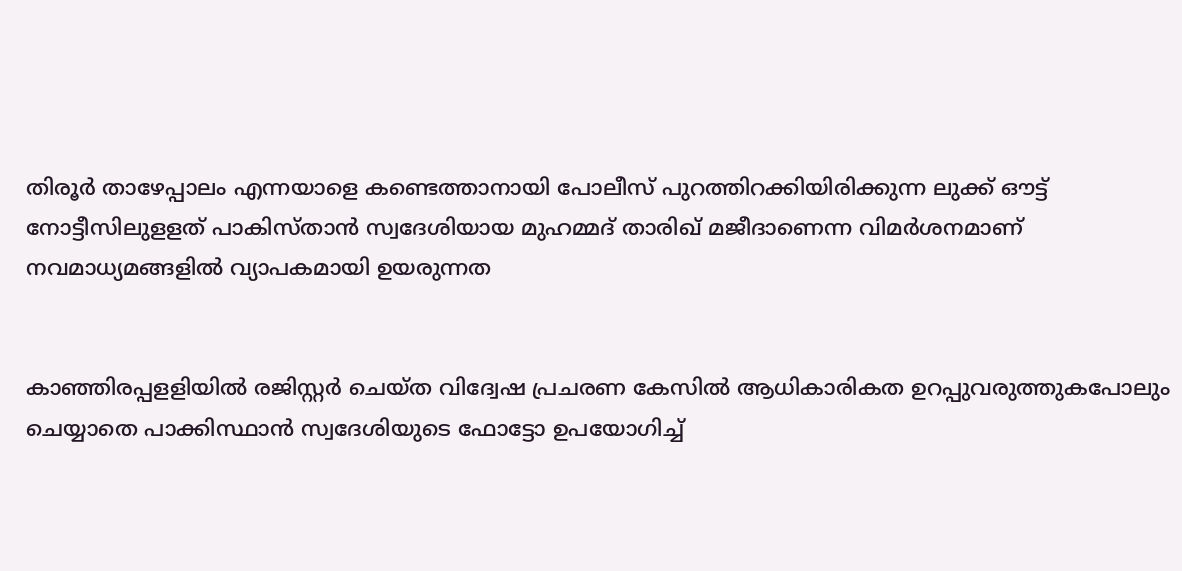തിരൂർ താഴേപ്പാലം എന്നയാളെ കണ്ടെത്താനായി പോലീസ് പുറത്തിറക്കിയിരിക്കുന്ന ലുക്ക് ഔട്ട് നോട്ടീസിലുളളത് പാകിസ്താന്‍ സ്വദേശിയായ മുഹമ്മദ് താരിഖ് മജീദാണെന്ന വിമര്‍ശനമാണ് നവമാധ്യമങ്ങളില്‍ വ്യാപകമായി ഉയരുന്നത


കാഞ്ഞിരപ്പളളിയില്‍ രജിസ്റ്റര്‍ ചെയ്ത വിദ്വേഷ പ്രചരണ കേസില്‍ ആധികാരികത ഉറപ്പുവരുത്തുകപോലും ചെയ്യാതെ പാക്കിസ്ഥാൻ സ്വദേശിയുടെ ഫോട്ടോ ഉപയോഗിച്ച്‌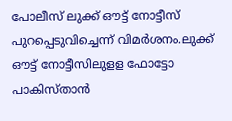പോലീസ് ലുക്ക് ഔട്ട് നോട്ടീസ് പുറപ്പെടുവിച്ചെന്ന് വിമര്‍ശനം.ലുക്ക് ഔട്ട് നോട്ടീസിലുളള ഫോട്ടോ പാകിസ്താന്‍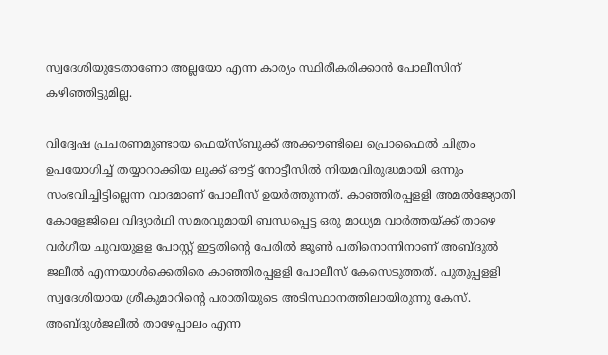സ്വദേശിയുടേതാണോ അല്ലയോ എന്ന കാര്യം സ്ഥിരീകരിക്കാന്‍ പോലീസിന് കഴിഞ്ഞിട്ടുമില്ല.

വിദ്വേഷ പ്രചരണമുണ്ടായ ഫെയ്സ്ബുക്ക് അക്കൗണ്ടിലെ പ്രൊഫൈല്‍ ചിത്രം ഉപയോഗിച്ച്‌ തയ്യാറാക്കിയ ലുക്ക് ഔട്ട് നോട്ടീസില്‍ നിയമവിരുദ്ധമായി ഒന്നും സംഭവിച്ചിട്ടില്ലെന്ന വാദമാണ് പോലീസ് ഉയര്‍ത്തുന്നത്. കാഞ്ഞിരപ്പളളി അമല്‍ജ്യോതി കോളേജിലെ വിദ്യാര്‍ഥി സമരവുമായി ബന്ധപ്പെട്ട ഒരു മാധ്യമ വാര്‍ത്തയ്ക്ക് താഴെ വര്‍ഗീയ ചുവയുളള പോസ്റ്റ് ഇട്ടതിന്‍റെ പേരില്‍ ജൂണ്‍ പതിനൊന്നിനാണ് അബ്ദുല്‍ ജലീല്‍ എന്നയാള്‍ക്കെതിരെ കാഞ്ഞിരപ്പളളി പോലീസ് കേസെടുത്തത്. പുതുപ്പളളി സ്വദേശിയായ ശ്രീകുമാറിന്‍റെ പരാതിയുടെ അടിസ്ഥാനത്തിലായിരുന്നു കേസ്. അബ്ദുള്‍ജലീല്‍ താഴേപ്പാലം എന്ന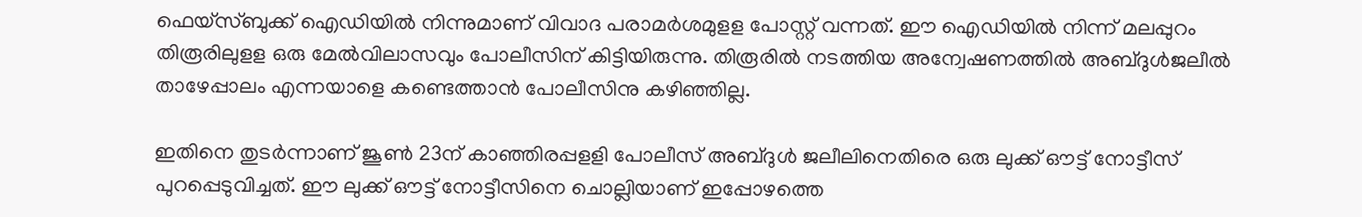ഫെയ്സ്ബുക്ക് ഐഡിയില്‍ നിന്നുമാണ് വിവാദ പരാമര്‍ശമുളള പോസ്റ്റ് വന്നത്. ഈ ഐഡിയില്‍ നിന്ന് മലപ്പുറം തിരൂരിലുളള ഒരു മേല്‍വിലാസവും പോലീസിന് കിട്ടിയിരുന്നു. തിരൂരില്‍ നടത്തിയ അന്വേഷണത്തില്‍ അബ്ദുള്‍ജലീല്‍ താഴേപ്പാലം എന്നയാളെ കണ്ടെത്താന്‍ പോലീസിനു കഴിഞ്ഞില്ല.

ഇതിനെ തുടര്‍ന്നാണ് ജൂണ്‍ 23ന് കാഞ്ഞിരപ്പളളി പോലീസ് അബ്ദുള്‍ ജലീലിനെതിരെ ഒരു ലുക്ക് ഔട്ട് നോട്ടീസ് പുറപ്പെടുവിച്ചത്. ഈ ലുക്ക് ഔട്ട് നോട്ടീസിനെ ചൊല്ലിയാണ് ഇപ്പോഴത്തെ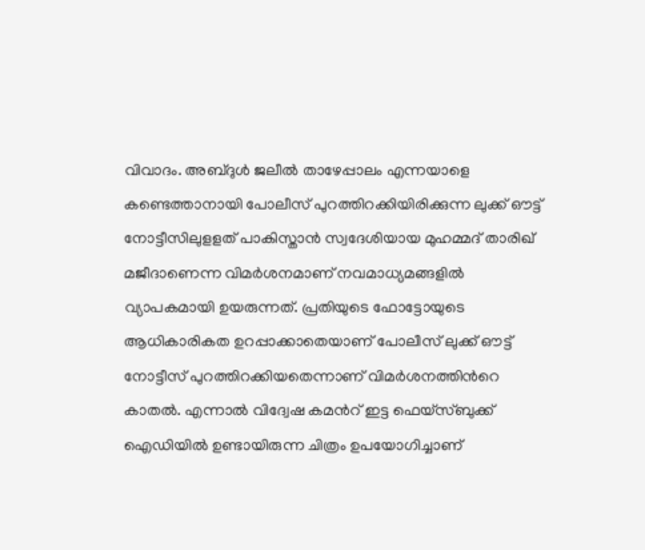വിവാദം. അബ്ദുള്‍ ജലീല്‍ താഴേപ്പാലം എന്നയാളെ കണ്ടെത്താനായി പോലീസ് പുറത്തിറക്കിയിരിക്കുന്ന ലുക്ക് ഔട്ട് നോട്ടീസിലുളളത് പാകിസ്താന്‍ സ്വദേശിയായ മുഹമ്മദ് താരിഖ് മജീദാണെന്ന വിമര്‍ശനമാണ് നവമാധ്യമങ്ങളില്‍ വ്യാപകമായി ഉയരുന്നത്. പ്രതിയുടെ ഫോട്ടോയുടെ ആധികാരികത ഉറപ്പാക്കാതെയാണ് പോലീസ് ലുക്ക് ഔട്ട് നോട്ടീസ് പുറത്തിറക്കിയതെന്നാണ് വിമര്‍ശനത്തിന്‍റെ കാതല്‍. എന്നാല്‍ വിദ്വേഷ കമന്‍റ് ഇട്ട ഫെയ്സ്ബുക്ക് ഐഡിയില്‍ ഉണ്ടായിരുന്ന ചിത്രം ഉപയോഗിച്ചാണ്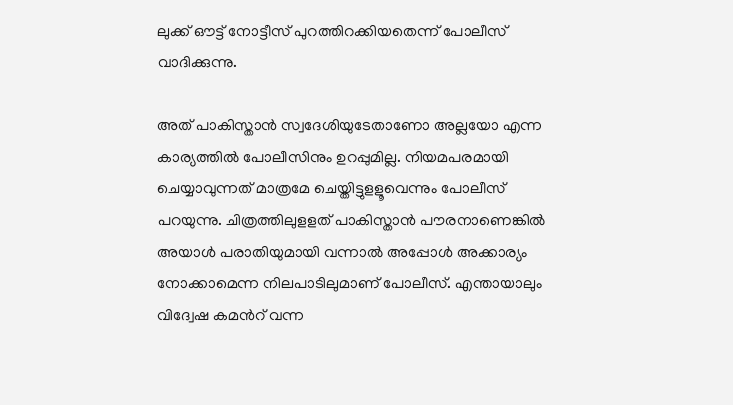ലുക്ക് ഔട്ട് നോട്ടീസ് പുറത്തിറക്കിയതെന്ന് പോലീസ് വാദിക്കുന്നു.

അത് പാകിസ്താന്‍ സ്വദേശിയുടേതാണോ അല്ലയോ എന്ന കാര്യത്തില്‍ പോലീസിനും ഉറപ്പുമില്ല. നിയമപരമായി ചെയ്യാവുന്നത് മാത്രമേ ചെയ്തിട്ടുളളൂവെന്നും പോലീസ് പറയുന്നു. ചിത്രത്തിലുളളത് പാകിസ്താന്‍ പൗരനാണെങ്കില്‍ അയാള്‍ പരാതിയുമായി വന്നാല്‍ അപ്പോള്‍ അക്കാര്യം നോക്കാമെന്ന നിലപാടിലുമാണ് പോലീസ്. എന്തായാലും വിദ്വേഷ കമന്‍റ് വന്ന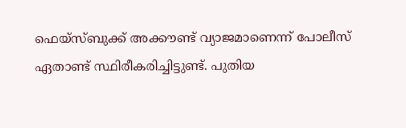ഫെയ്സ്ബുക്ക് അക്കൗണ്ട് വ്യാജമാണെന്ന് പോലീസ് ഏതാണ്ട് സ്ഥിരീകരിച്ചിട്ടുണ്ട്. പുതിയ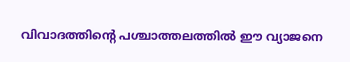വിവാദത്തിന്‍റെ പശ്ചാത്തലത്തില്‍ ഈ വ്യാജനെ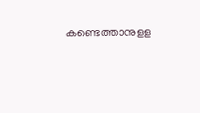കണ്ടെത്താനുളള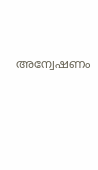അന്വേഷണം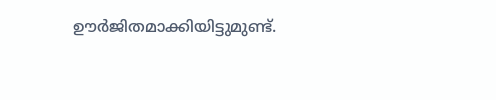ഊര്‍ജിതമാക്കിയിട്ടുമുണ്ട്.